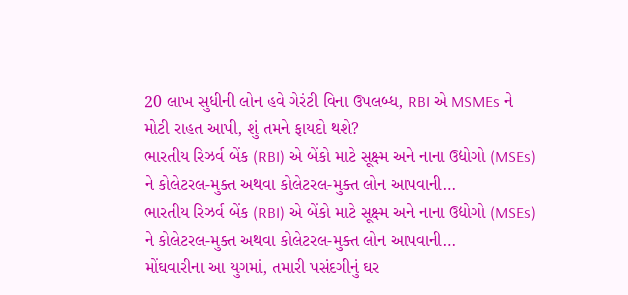20 લાખ સુધીની લોન હવે ગેરંટી વિના ઉપલબ્ધ, RBI એ MSMEs ને મોટી રાહત આપી, શું તમને ફાયદો થશે?
ભારતીય રિઝર્વ બેંક (RBI) એ બેંકો માટે સૂક્ષ્મ અને નાના ઉદ્યોગો (MSEs) ને કોલેટરલ-મુક્ત અથવા કોલેટરલ-મુક્ત લોન આપવાની…
ભારતીય રિઝર્વ બેંક (RBI) એ બેંકો માટે સૂક્ષ્મ અને નાના ઉદ્યોગો (MSEs) ને કોલેટરલ-મુક્ત અથવા કોલેટરલ-મુક્ત લોન આપવાની…
મોંઘવારીના આ યુગમાં, તમારી પસંદગીનું ઘર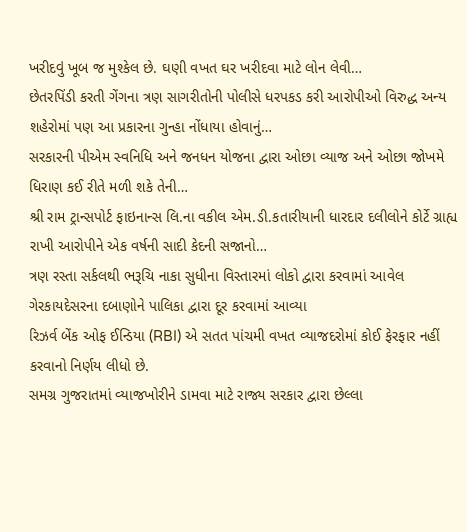ખરીદવું ખૂબ જ મુશ્કેલ છે. ઘણી વખત ઘર ખરીદવા માટે લોન લેવી…
છેતરપિંડી કરતી ગેંગના ત્રણ સાગરીતોની પોલીસે ધરપકડ કરી આરોપીઓ વિરુદ્ધ અન્ય શહેરોમાં પણ આ પ્રકારના ગુન્હા નોંધાયા હોવાનું…
સરકારની પીએમ સ્વનિધિ અને જનધન યોજના દ્વારા ઓછા વ્યાજ અને ઓછા જોખમે ધિરાણ કઈ રીતે મળી શકે તેની…
શ્રી રામ ટ્રાન્સપોર્ટ ફાઇનાન્સ લિ.ના વકીલ એમ.ડી.કતારીયાની ધારદાર દલીલોને કોર્ટે ગ્રાહ્ય રાખી આરોપીને એક વર્ષની સાદી કેદની સજાનો…
ત્રણ રસ્તા સર્કલથી ભરૂચિ નાકા સુધીના વિસ્તારમાં લોકો દ્વારા કરવામાં આવેલ ગેરકાયદેસરના દબાણોને પાલિકા દ્વારા દૂર કરવામાં આવ્યા
રિઝર્વ બેંક ઓફ ઈન્ડિયા (RBI) એ સતત પાંચમી વખત વ્યાજદરોમાં કોઈ ફેરફાર નહીં કરવાનો નિર્ણય લીધો છે.
સમગ્ર ગુજરાતમાં વ્યાજખોરીને ડામવા માટે રાજ્ય સરકાર દ્વારા છેલ્લા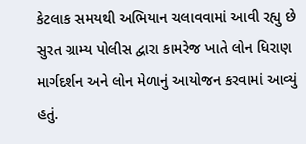કેટલાક સમયથી અભિયાન ચલાવવામાં આવી રહ્યુ છે
સુરત ગ્રામ્ય પોલીસ દ્વારા કામરેજ ખાતે લોન ધિરાણ માર્ગદર્શન અને લોન મેળાનું આયોજન કરવામાં આવ્યું હતું.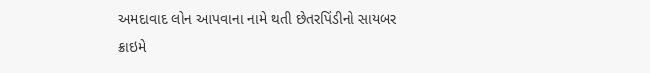અમદાવાદ લોન આપવાના નામે થતી છેતરપિંડીનો સાયબર ક્રાઇમે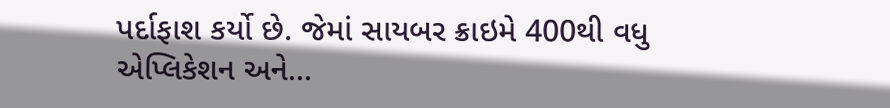પર્દાફાશ કર્યો છે. જેમાં સાયબર ક્રાઇમે 400થી વધુ એપ્લિકેશન અને…